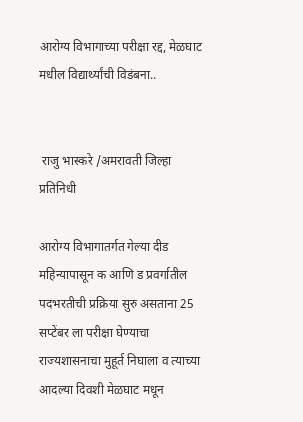आरोग्य विभागाच्या परीक्षा रद्द, मेळघाट मधील विद्यार्थ्यांची विडंबना..


 राजु भास्करे /अमरावती जिल्हा प्रतिनिधी

आरोग्य विभागातर्गत गेल्या दीड महिन्यापासून क आणि ड प्रवर्गातील पदभरतीची प्रक्रिया सुरु असताना 25 सप्टेंबर ला परीक्षा घेण्याचा राज्यशासनाचा मुहूर्त निघाला व त्याच्या आदल्या दिवशी मेळघाट मधून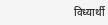विध्यार्थी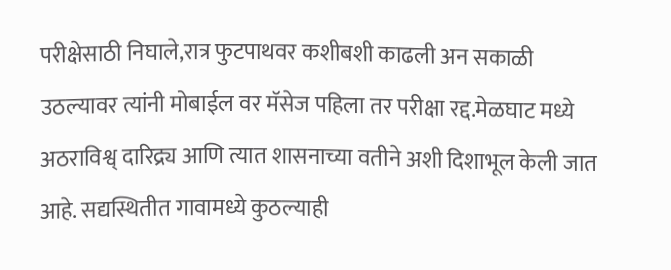परीक्षेसाठी निघाले,रात्र फुटपाथवर कशीबशी काढली अन सकाळी उठल्यावर त्यांनी मोबाईल वर मॅसेज पहिला तर परीक्षा रद्द.मेळघाट मध्ये अठराविश्व् दारिद्र्य आणि त्यात शासनाच्या वतीने अशी दिशाभूल केली जात आहे. सद्यस्थितीत गावामध्ये कुठल्याही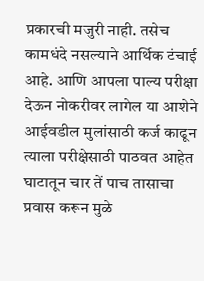प्रकारची मजुरी नाही. तसेच कामधंदे नसल्याने आर्थिक टंचाई आहे. आणि आपला पाल्य परीक्षा देऊन नोकरीवर लागेल या आशेने आईवडील मुलांसाठी कर्ज काढून त्याला परीक्षेसाठी पाठवत आहेत  घाटातून चार तें पाच तासाचा प्रवास करून मुळे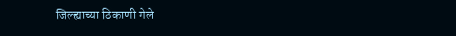जिल्ह्याच्या ठिकाणी गेले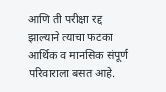आणि ती परीक्षा रद्द झाल्याने त्याचा फटका आर्थिक व मानसिक संपूर्ण परिवाराला बसत आहे.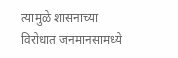त्यामुळे शासनाच्या विरोधात जनमानसामध्ये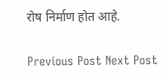रोष निर्माण होत आहे.

Previous Post Next Post